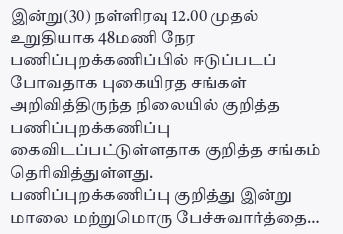இன்று(30) நள்ளிரவு 12.00 முதல் உறுதியாக 48மணி நேர பணிப்புறக்கணிப்பில் ஈடுப்படப் போவதாக புகையிரத சங்கள் அறிவித்திருந்த நிலையில் குறித்த பணிப்புறக்கணிப்பு கைவிடப்பட்டுள்ளதாக குறித்த சங்கம் தெரிவித்துள்ளது.
பணிப்புறக்கணிப்பு குறித்து இன்று மாலை மற்றுமொரு பேச்சுவார்த்தை…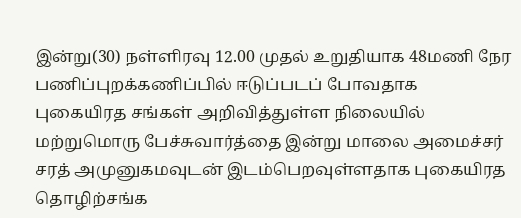இன்று(30) நள்ளிரவு 12.00 முதல் உறுதியாக 48மணி நேர பணிப்புறக்கணிப்பில் ஈடுப்படப் போவதாக புகையிரத சங்கள் அறிவித்துள்ள நிலையில் மற்றுமொரு பேச்சுவார்த்தை இன்று மாலை அமைச்சர் சரத் அமுனுகமவுடன் இடம்பெறவுள்ளதாக புகையிரத தொழிற்சங்க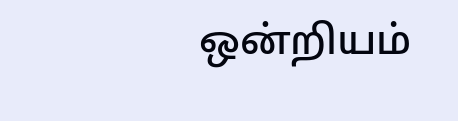ஒன்றியம்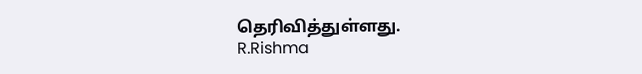தெரிவித்துள்ளது.
R.Rishma